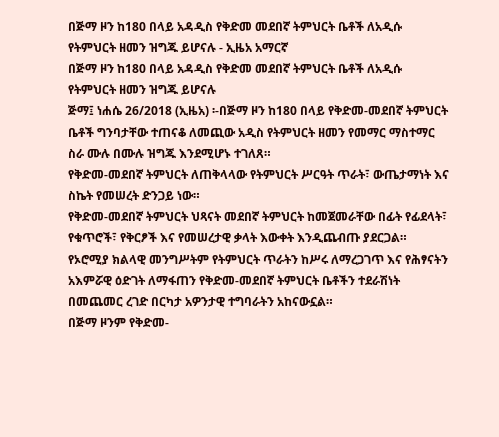በጅማ ዞን ከ180 በላይ አዳዲስ የቅድመ መደበኛ ትምህርት ቤቶች ለአዲሱ የትምህርት ዘመን ዝግጁ ይሆናሉ - ኢዜአ አማርኛ
በጅማ ዞን ከ180 በላይ አዳዲስ የቅድመ መደበኛ ትምህርት ቤቶች ለአዲሱ የትምህርት ዘመን ዝግጁ ይሆናሉ
ጅማ፤ ነሐሴ 26/2018 (ኢዜአ) ፡-በጅማ ዞን ከ180 በላይ የቅድመ-መደበኛ ትምህርት ቤቶች ግንባታቸው ተጠናቆ ለመጪው አዲስ የትምህርት ዘመን የመማር ማስተማር ስራ ሙሉ በሙሉ ዝግጁ እንደሚሆኑ ተገለጸ።
የቅድመ-መደበኛ ትምህርት ለጠቅላላው የትምህርት ሥርዓት ጥራት፣ ውጤታማነት እና ስኬት የመሠረት ድንጋይ ነው።
የቅድመ-መደበኛ ትምህርት ህጻናት መደበኛ ትምህርት ከመጀመራቸው በፊት የፊደላት፣ የቁጥሮች፣ የቅርፆች እና የመሠረታዊ ቃላት እውቀት እንዲጨብጡ ያደርጋል።
የኦሮሚያ ክልላዊ መንግሥትም የትምህርት ጥራትን ከሥሩ ለማረጋገጥ እና የሕፃናትን አእምሯዊ ዕድገት ለማፋጠን የቅድመ-መደበኛ ትምህርት ቤቶችን ተደራሽነት በመጨመር ረገድ በርካታ አዎንታዊ ተግባራትን አከናውኗል።
በጅማ ዞንም የቅድመ-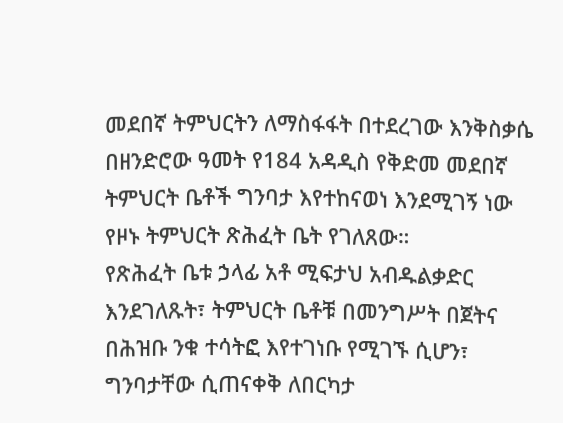መደበኛ ትምህርትን ለማስፋፋት በተደረገው እንቅስቃሴ በዘንድሮው ዓመት የ184 አዳዲስ የቅድመ መደበኛ ትምህርት ቤቶች ግንባታ እየተከናወነ እንደሚገኝ ነው የዞኑ ትምህርት ጽሕፈት ቤት የገለጸው።
የጽሕፈት ቤቱ ኃላፊ አቶ ሚፍታህ አብዱልቃድር እንደገለጹት፣ ትምህርት ቤቶቹ በመንግሥት በጀትና በሕዝቡ ንቁ ተሳትፎ እየተገነቡ የሚገኙ ሲሆን፣ ግንባታቸው ሲጠናቀቅ ለበርካታ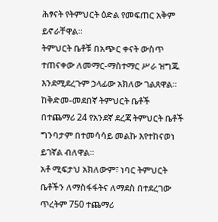ሕፃናት የትምህርት ዕድል የመፍጠር አቅም ይኖራቸዋል።
ትምህርት ቤቶቹ በአጭር ቀናት ውስጥ ተጠናቀው ለመማር-ማስተማር ሥራ ዝግጁ እንደሚደረጉም ኃላፊው አክለው ገልጸዋል።
ከቅድመ-መደበኛ ትምህርት ቤቶች በተጨማሪ 24 የአንደኛ ደረጃ ትምህርት ቤቶች ግንባታም በተመሳሳይ መልኩ እየተከናወነ ይገኛል ብለዋል።
አቶ ሚፍታህ አክለውም፣ ነባር ትምህርት ቤቶችን ለማስፋፋትና ለማደስ በተደረገው ጥረትም 750 ተጨማሪ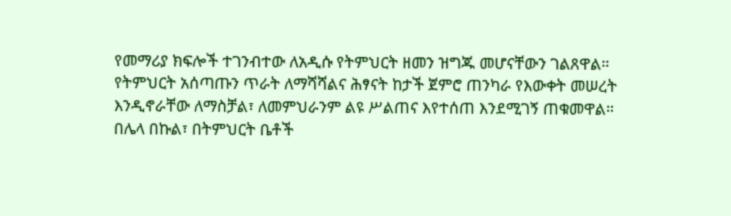የመማሪያ ክፍሎች ተገንብተው ለአዲሱ የትምህርት ዘመን ዝግጁ መሆናቸውን ገልጸዋል።
የትምህርት አሰጣጡን ጥራት ለማሻሻልና ሕፃናት ከታች ጀምሮ ጠንካራ የእውቀት መሠረት እንዲኖራቸው ለማስቻል፣ ለመምህራንም ልዩ ሥልጠና እየተሰጠ እንደሚገኝ ጠቁመዋል።
በሌላ በኩል፣ በትምህርት ቤቶች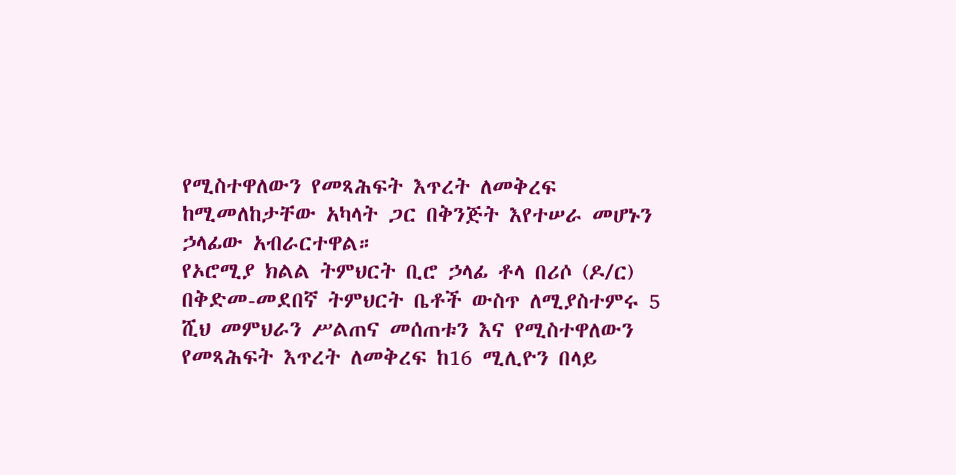የሚስተዋለውን የመጻሕፍት እጥረት ለመቅረፍ ከሚመለከታቸው አካላት ጋር በቅንጅት እየተሠራ መሆኑን ኃላፊው አብራርተዋል።
የኦሮሚያ ክልል ትምህርት ቢሮ ኃላፊ ቶላ በሪሶ (ዶ/ር) በቅድመ-መደበኛ ትምህርት ቤቶች ውስጥ ለሚያስተምሩ 5 ሺህ መምህራን ሥልጠና መሰጠቱን እና የሚስተዋለውን የመጻሕፍት እጥረት ለመቅረፍ ከ16 ሚሊዮን በላይ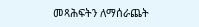መጻሕፍትን ለማሰራጨት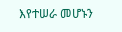እየተሠራ መሆኑን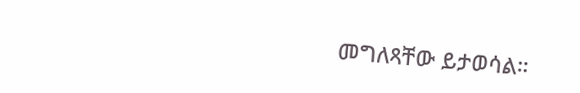መግለጻቸው ይታወሳል።